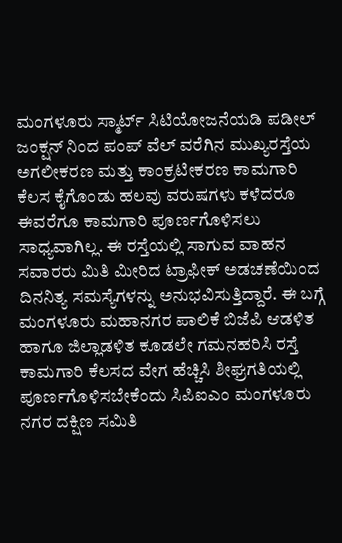ಮಂಗಳೂರು ಸ್ಮಾರ್ಟ್ ಸಿಟಿಯೋಜನೆಯಡಿ ಪಡೀಲ್ ಜಂಕ್ಷನ್ ನಿಂದ ಪಂಪ್ ವೆಲ್ ವರೆಗಿನ ಮುಖ್ಯರಸ್ತೆಯ ಅಗಲೀಕರಣ ಮತ್ತು ಕಾಂಕ್ರಟೀಕರಣ ಕಾಮಗಾರಿ ಕೆಲಸ ಕೈಗೊಂಡು ಹಲವು ವರುಷಗಳು ಕಳೆದರೂ ಈವರೆಗೂ ಕಾಮಗಾರಿ ಪೂರ್ಣಗೊಳಿಸಲು ಸಾಧ್ಯವಾಗಿಲ್ಲ. ಈ ರಸ್ತೆಯಲ್ಲಿ ಸಾಗುವ ವಾಹನ ಸವಾರರು ಮಿತಿ ಮೀರಿದ ಟ್ರಾಫೀಕ್ ಅಡಚಣೆಯಿಂದ ದಿನನಿತ್ಯ ಸಮಸ್ಯೆಗಳನ್ನು ಅನುಭವಿಸುತ್ತಿದ್ದಾರೆ. ಈ ಬಗ್ಗೆ ಮಂಗಳೂರು ಮಹಾನಗರ ಪಾಲಿಕೆ ಬಿಜೆಪಿ ಆಡಳಿತ ಹಾಗೂ ಜಿಲ್ಲಾಡಳಿತ ಕೂಡಲೇ ಗಮನಹರಿಸಿ ರಸ್ತೆ ಕಾಮಗಾರಿ ಕೆಲಸದ ವೇಗ ಹೆಚ್ಚಿಸಿ ಶೀಘ್ರಗತಿಯಲ್ಲಿ ಪೂರ್ಣಗೊಳಿಸಬೇಕೆಂದು ಸಿಪಿಐಎಂ ಮಂಗಳೂರು ನಗರ ದಕ್ಷಿಣ ಸಮಿತಿ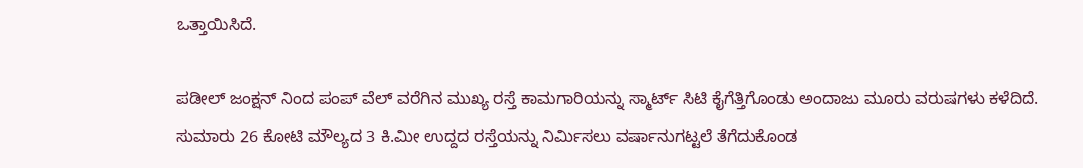ಒತ್ತಾಯಿಸಿದೆ.

ಪಡೀಲ್ ಜಂಕ್ಷನ್ ನಿಂದ ಪಂಪ್ ವೆಲ್ ವರೆಗಿನ ಮುಖ್ಯ ರಸ್ತೆ ಕಾಮಗಾರಿಯನ್ನು ಸ್ಮಾರ್ಟ್ ಸಿಟಿ ಕೈಗೆತ್ತಿಗೊಂಡು ಅಂದಾಜು ಮೂರು ವರುಷಗಳು ಕಳೆದಿದೆ. ಸುಮಾರು 26 ಕೋಟಿ ಮೌಲ್ಯದ 3 ಕಿ.ಮೀ ಉದ್ದದ ರಸ್ತೆಯನ್ನು ನಿರ್ಮಿಸಲು ವರ್ಷಾನುಗಟ್ಟಲೆ ತೆಗೆದುಕೊಂಡ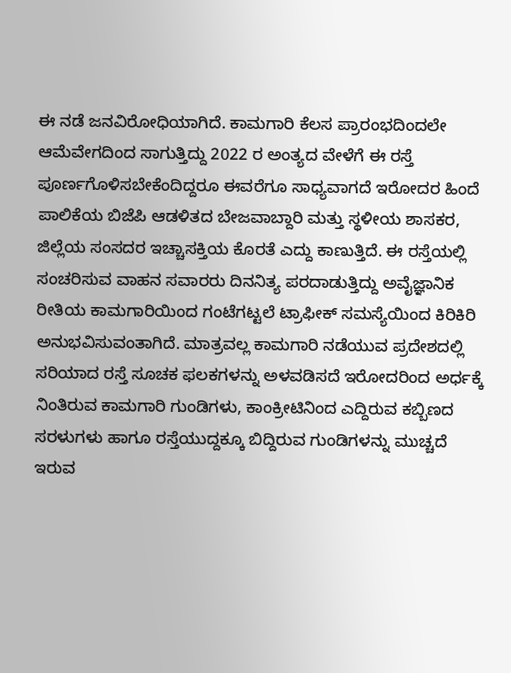ಈ ನಡೆ ಜನವಿರೋಧಿಯಾಗಿದೆ. ಕಾಮಗಾರಿ ಕೆಲಸ ಪ್ರಾರಂಭದಿಂದಲೇ ಆಮೆವೇಗದಿಂದ ಸಾಗುತ್ತಿದ್ದು 2022 ರ ಅಂತ್ಯದ ವೇಳೆಗೆ ಈ ರಸ್ತೆ ಪೂರ್ಣಗೊಳಿಸಬೇಕೆಂದಿದ್ದರೂ ಈವರೆಗೂ ಸಾಧ್ಯವಾಗದೆ ಇರೋದರ ಹಿಂದೆ ಪಾಲಿಕೆಯ ಬಿಜೆಪಿ ಆಡಳಿತದ ಬೇಜವಾಬ್ದಾರಿ ಮತ್ತು ಸ್ಥಳೀಯ ಶಾಸಕರ, ಜಿಲ್ಲೆಯ ಸಂಸದರ ಇಚ್ಚಾಸಕ್ತಿಯ ಕೊರತೆ ಎದ್ದು ಕಾಣುತ್ತಿದೆ. ಈ ರಸ್ತೆಯಲ್ಲಿ ಸಂಚರಿಸುವ ವಾಹನ ಸವಾರರು ದಿನನಿತ್ಯ ಪರದಾಡುತ್ತಿದ್ದು ಅವೈಜ್ಞಾನಿಕ ರೀತಿಯ ಕಾಮಗಾರಿಯಿಂದ ಗಂಟೆಗಟ್ಟಲೆ ಟ್ರಾಫೀಕ್ ಸಮಸ್ಯೆಯಿಂದ ಕಿರಿಕಿರಿ ಅನುಭವಿಸುವಂತಾಗಿದೆ. ಮಾತ್ರವಲ್ಲ ಕಾಮಗಾರಿ ನಡೆಯುವ ಪ್ರದೇಶದಲ್ಲಿ ಸರಿಯಾದ ರಸ್ತೆ ಸೂಚಕ ಫಲಕಗಳನ್ನು ಅಳವಡಿಸದೆ ಇರೋದರಿಂದ ಅರ್ಧಕ್ಕೆ ನಿಂತಿರುವ ಕಾಮಗಾರಿ ಗುಂಡಿಗಳು, ಕಾಂಕ್ರೀಟಿನಿಂದ ಎದ್ದಿರುವ ಕಬ್ಬಿಣದ ಸರಳುಗಳು ಹಾಗೂ ರಸ್ತೆಯುದ್ದಕ್ಕೂ ಬಿದ್ದಿರುವ ಗುಂಡಿಗಳನ್ನು ಮುಚ್ಚದೆ ಇರುವ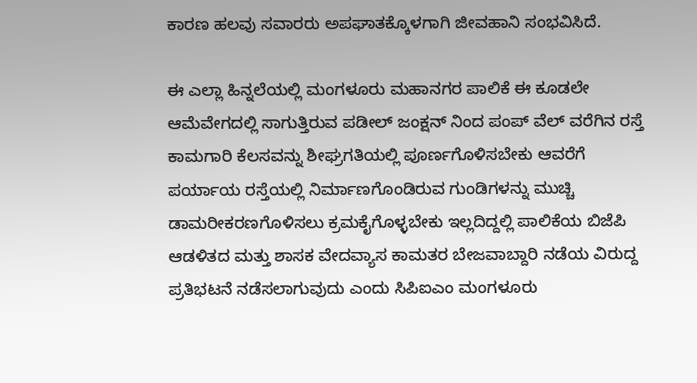ಕಾರಣ ಹಲವು ಸವಾರರು ಅಪಘಾತಕ್ಕೊಳಗಾಗಿ ಜೀವಹಾನಿ ಸಂಭವಿಸಿದೆ.

ಈ ಎಲ್ಲಾ ಹಿನ್ನಲೆಯಲ್ಲಿ ಮಂಗಳೂರು ಮಹಾನಗರ ಪಾಲಿಕೆ ಈ ಕೂಡಲೇ ಆಮೆವೇಗದಲ್ಲಿ ಸಾಗುತ್ತಿರುವ ಪಡೀಲ್ ಜಂಕ್ಷನ್ ನಿಂದ ಪಂಪ್ ವೆಲ್ ವರೆಗಿನ ರಸ್ತೆ ಕಾಮಗಾರಿ ಕೆಲಸವನ್ನು ಶೀಘ್ರಗತಿಯಲ್ಲಿ ಪೂರ್ಣಗೊಳಿಸಬೇಕು ಆವರೆಗೆ ಪರ್ಯಾಯ ರಸ್ತೆಯಲ್ಲಿ ನಿರ್ಮಾಣಗೊಂಡಿರುವ ಗುಂಡಿಗಳನ್ನು ಮುಚ್ಚಿ ಡಾಮರೀಕರಣಗೊಳಿಸಲು ಕ್ರಮಕೈಗೊಳ್ಳಬೇಕು ಇಲ್ಲದಿದ್ದಲ್ಲಿ ಪಾಲಿಕೆಯ ಬಿಜೆಪಿ ಆಡಳಿತದ ಮತ್ತು ಶಾಸಕ ವೇದವ್ಯಾಸ ಕಾಮತರ ಬೇಜವಾಬ್ದಾರಿ ನಡೆಯ ವಿರುದ್ದ ಪ್ರತಿಭಟನೆ ನಡೆಸಲಾಗುವುದು ಎಂದು ಸಿಪಿಐಎಂ ಮಂಗಳೂರು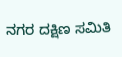ನಗರ ದಕ್ಷಿಣ ಸಮಿತಿ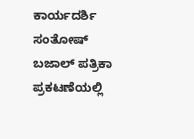ಕಾರ್ಯದರ್ಶಿ ಸಂತೋಷ್ ಬಜಾಲ್ ಪತ್ರಿಕಾ ಪ್ರಕಟಣೆಯಲ್ಲಿ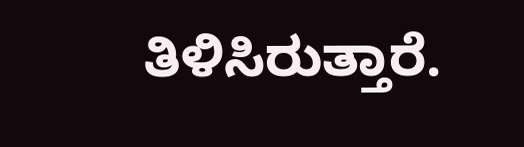ತಿಳಿಸಿರುತ್ತಾರೆ.